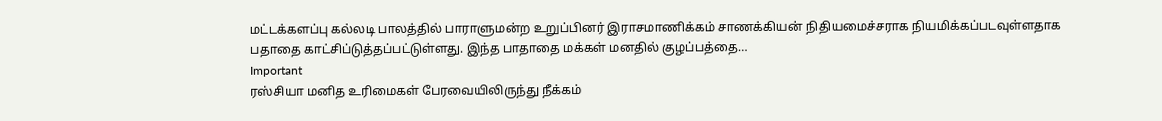மட்டக்களப்பு கல்லடி பாலத்தில் பாராளுமன்ற உறுப்பினர் இராசமாணிக்கம் சாணக்கியன் நிதியமைச்சராக நியமிக்கப்படவுள்ளதாக பதாதை காட்சிப்டுத்தப்பட்டுள்ளது. இந்த பாதாதை மக்கள் மனதில் குழப்பத்தை…
Important
ரஸ்சியா மனித உரிமைகள் பேரவையிலிருந்து நீக்கம்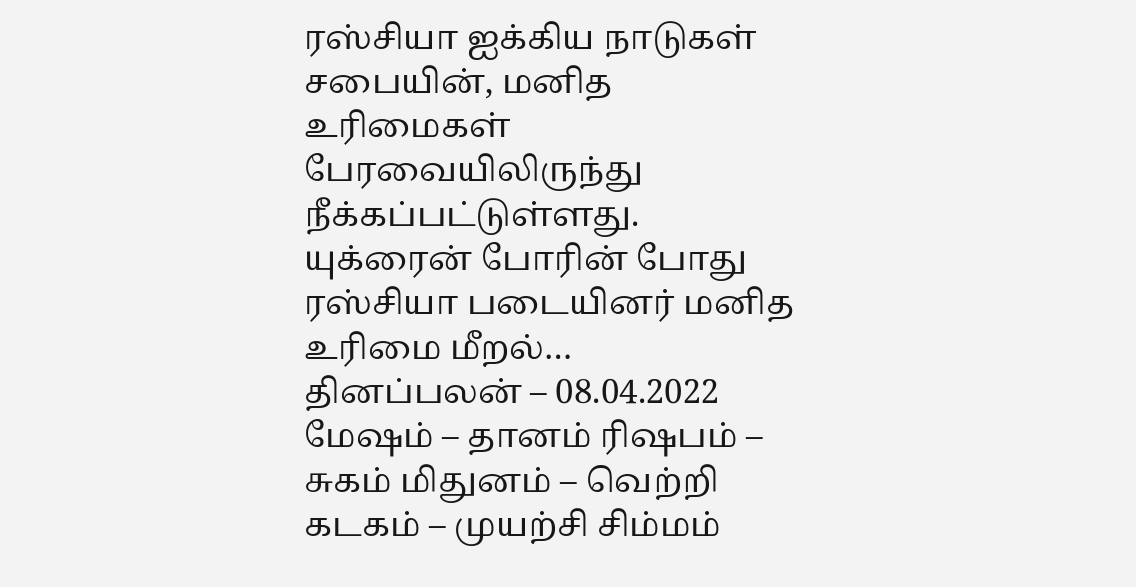ரஸ்சியா ஐக்கிய நாடுகள் சபையின், மனித உரிமைகள் பேரவையிலிருந்து நீக்கப்பட்டுள்ளது. யுக்ரைன் போரின் போது ரஸ்சியா படையினர் மனித உரிமை மீறல்…
தினப்பலன் – 08.04.2022
மேஷம் – தானம் ரிஷபம் – சுகம் மிதுனம் – வெற்றி கடகம் – முயற்சி சிம்மம்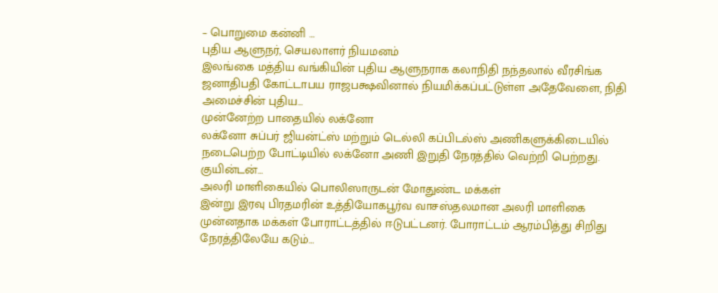– பொறுமை கன்னி …
புதிய ஆளுநர், செயலாளர் நியமனம்
இலங்கை மத்திய வங்கியின் புதிய ஆளுநராக கலாநிதி நந்தலால் வீரசிங்க ஜனாதிபதி கோட்டாபய ராஜபக்ஷவினால் நியமிக்கப்பட்டுள்ள அதேவேளை, நிதி அமைச்சின் புதிய…
முன்னேற்ற பாதையில் லக்னோ
லக்னோ சுப்பர் ஜியன்ட்ஸ் மற்றும் டெல்லி கப்பிடல்ஸ் அணிகளுக்கிடையில் நடைபெற்ற போட்டியில் லக்னோ அணி இறுதி நேரத்தில் வெற்றி பெற்றது. குயின்டன்…
அலரி மாளிகையில் பொலிஸாருடன் மோதுண்ட மக்கள்
இன்று இரவு பிரதமரின் உத்தியோகபூர்வ வாசஸ்தலமான அலரி மாளிகை முன்னதாக மக்கள் போராட்டத்தில் ஈடுபட்டனர். போராட்டம் ஆரம்பித்து சிறிது நேரத்திலேயே கடும்…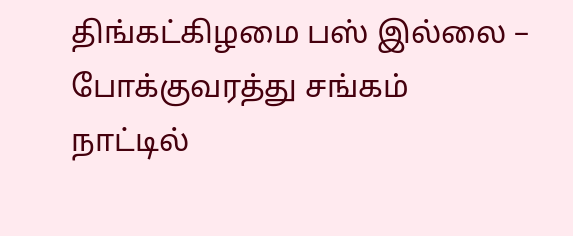திங்கட்கிழமை பஸ் இல்லை – போக்குவரத்து சங்கம்
நாட்டில்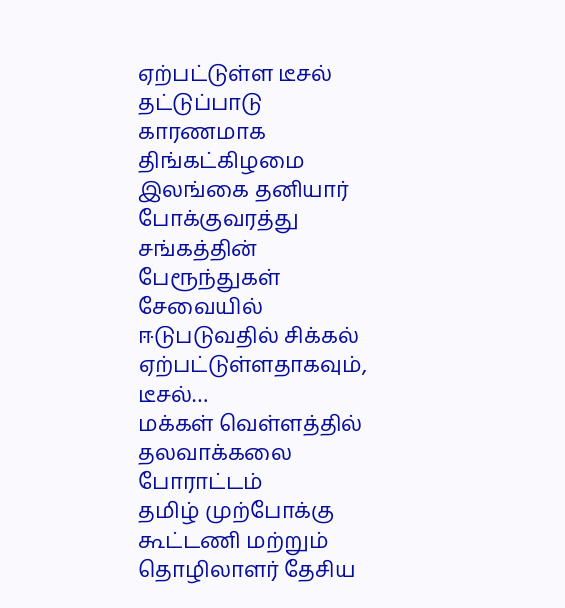ஏற்பட்டுள்ள டீசல் தட்டுப்பாடு காரணமாக திங்கட்கிழமை இலங்கை தனியார் போக்குவரத்து சங்கத்தின் பேரூந்துகள் சேவையில் ஈடுபடுவதில் சிக்கல் ஏற்பட்டுள்ளதாகவும், டீசல்…
மக்கள் வெள்ளத்தில் தலவாக்கலை போராட்டம்
தமிழ் முற்போக்கு கூட்டணி மற்றும் தொழிலாளர் தேசிய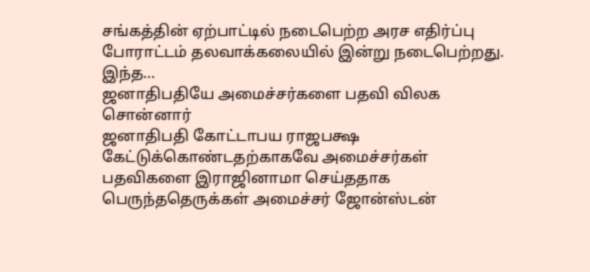சங்கத்தின் ஏற்பாட்டில் நடைபெற்ற அரச எதிர்ப்பு போராட்டம் தலவாக்கலையில் இன்று நடைபெற்றது. இந்த…
ஜனாதிபதியே அமைச்சர்களை பதவி விலக சொன்னார்
ஜனாதிபதி கோட்டாபய ராஜபக்ஷ கேட்டுக்கொண்டதற்காகவே அமைச்சர்கள் பதவிகளை இராஜினாமா செய்ததாக பெருந்ததெருக்கள் அமைச்சர் ஜோன்ஸ்டன்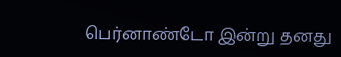பெர்னாண்டோ இன்று தனது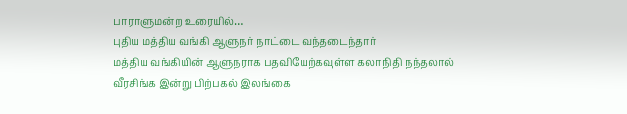பாராளுமன்ற உரையில்…
புதிய மத்திய வங்கி ஆளுநர் நாட்டை வந்தடைந்தார்
மத்திய வங்கியின் ஆளுநராக பதவியேற்கவுள்ள கலாநிதி நந்தலால் வீரசிங்க இன்று பிற்பகல் இலங்கை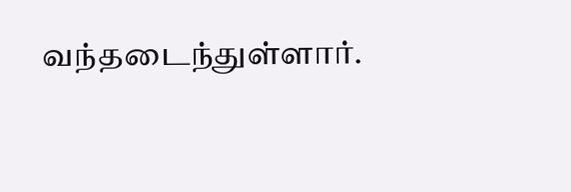வந்தடைந்துள்ளார்.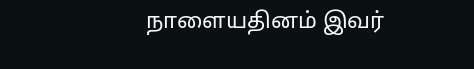நாளையதினம் இவர்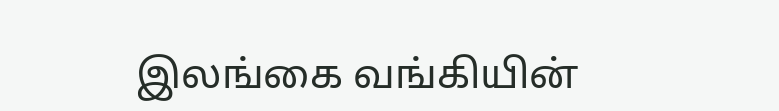இலங்கை வங்கியின்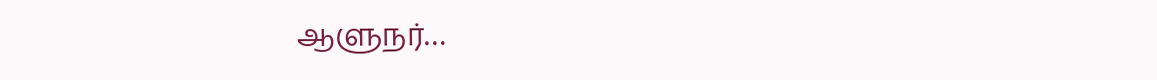ஆளுநர்…